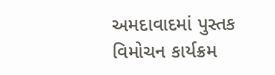અમદાવાદમાં પુસ્તક વિમોચન કાર્યક્રમ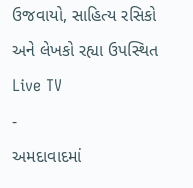ઉજવાયો, સાહિત્ય રસિકો અને લેખકો રહ્યા ઉપસ્થિત
Live TV
-
અમદાવાદમાં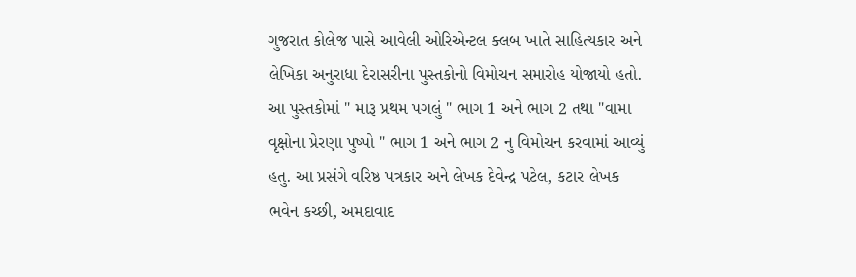ગુજરાત કોલેજ પાસે આવેલી ઓરિએન્ટલ ક્લબ ખાતે સાહિત્યકાર અને લેખિકા અનુરાધા દેરાસરીના પુસ્તકોનો વિમોચન સમારોહ યોજાયો હતો. આ પુસ્તકોમાં " મારૂ પ્રથમ પગલું " ભાગ 1 અને ભાગ 2 તથા "વામા વૃક્ષોના પ્રેરણા પુષ્પો " ભાગ 1 અને ભાગ 2 નુ વિમોચન કરવામાં આવ્યું હતુ. આ પ્રસંગે વરિષ્ઠ પત્રકાર અને લેખક દેવેન્દ્ર પટેલ, કટાર લેખક ભવેન કચ્છી, અમદાવાદ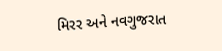મિરર અને નવગુજરાત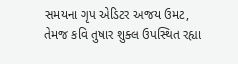સમયના ગૃપ એડિટર અજય ઉમટ, તેમજ કવિ તુષાર શુક્લ ઉપસ્થિત રહ્યા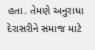હતા. તેમણે અનુરાધા દેરાસરીને સમાજ માટે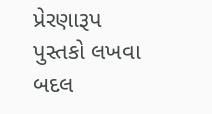પ્રેરણારૂપ પુસ્તકો લખવા બદલ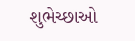શુભેચ્છાઓ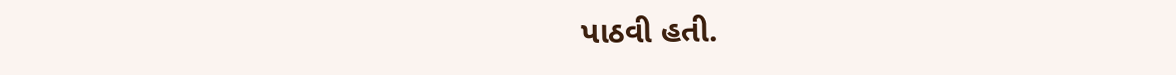પાઠવી હતી.